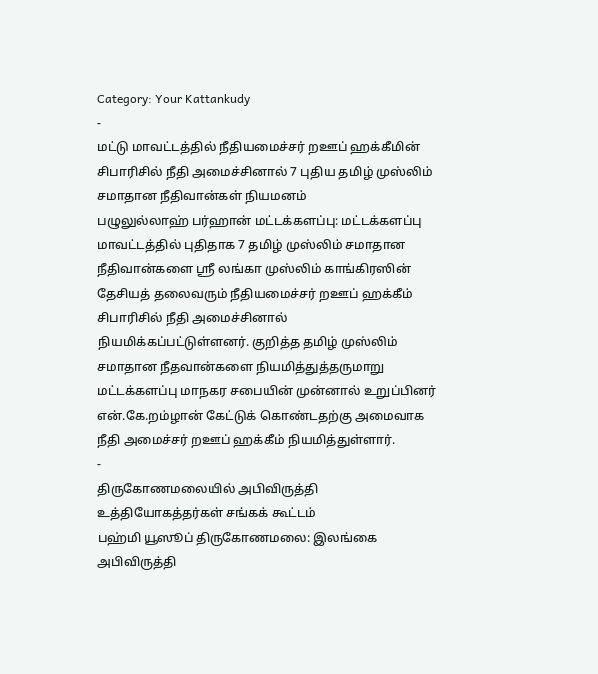Category: Your Kattankudy
-
மட்டு மாவட்டத்தில் நீதியமைச்சர் றஊப் ஹக்கீமின் சிபாரிசில் நீதி அமைச்சினால் 7 புதிய தமிழ் முஸ்லிம் சமாதான நீதிவான்கள் நியமனம்
பழுலுல்லாஹ் பர்ஹான் மட்டக்களப்பு: மட்டக்களப்பு மாவட்டத்தில் புதிதாக 7 தமிழ் முஸ்லிம் சமாதான நீதிவான்களை ஸ்ரீ லங்கா முஸ்லிம் காங்கிரஸின் தேசியத் தலைவரும் நீதியமைச்சர் றஊப் ஹக்கீம் சிபாரிசில் நீதி அமைச்சினால் நியமிக்கப்பட்டுள்ளனர். குறித்த தமிழ் முஸ்லிம் சமாதான நீதவான்களை நியமித்துத்தருமாறு மட்டக்களப்பு மாநகர சபையின் முன்னால் உறுப்பினர் என்.கே.றம்ழான் கேட்டுக் கொண்டதற்கு அமைவாக நீதி அமைச்சர் றஊப் ஹக்கீம் நியமித்துள்ளார்.
-
திருகோணமலையில் அபிவிருத்தி உத்தியோகத்தர்கள் சங்கக் கூட்டம்
பஹ்மி யூஸூப் திருகோணமலை: இலங்கை அபிவிருத்தி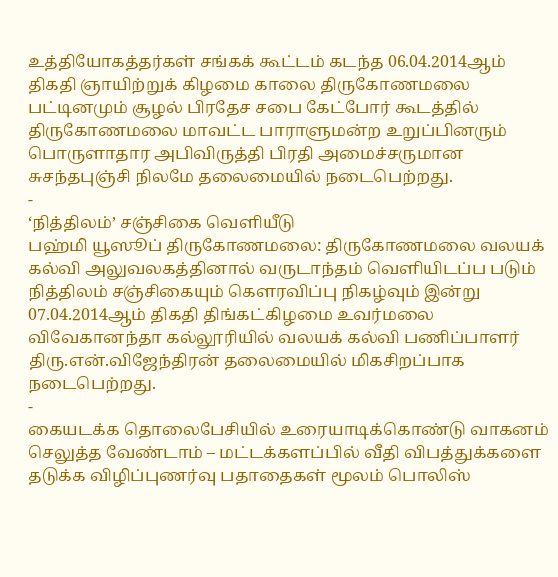உத்தியோகத்தர்கள் சங்கக் கூட்டம் கடந்த 06.04.2014ஆம் திகதி ஞாயிற்றுக் கிழமை காலை திருகோணமலை பட்டினமும் சூழல் பிரதேச சபை கேட்போர் கூடத்தில் திருகோணமலை மாவட்ட பாராளுமன்ற உறுப்பினரும் பொருளாதார அபிவிருத்தி பிரதி அமைச்சருமான சுசந்தபுஞ்சி நிலமே தலைமையில் நடைபெற்றது.
-
‘நித்திலம்’ சஞ்சிகை வெளியீடு
பஹ்மி யூஸூப் திருகோணமலை: திருகோணமலை வலயக் கல்வி அலுவலகத்தினால் வருடாந்தம் வெளியிடப்ப படும் நித்திலம் சஞ்சிகையும் கௌரவிப்பு நிகழ்வும் இன்று 07.04.2014ஆம் திகதி திங்கட்கிழமை உவர்மலை விவேகானந்தா கல்லூரியில் வலயக் கல்வி பணிப்பாளர் திரு.என்.விஜேந்திரன் தலைமையில் மிகசிறப்பாக நடைபெற்றது.
-
கையடக்க தொலைபேசியில் உரையாடிக்கொண்டு வாகனம் செலுத்த வேண்டாம் – மட்டக்களப்பில் வீதி விபத்துக்களை தடுக்க விழிப்புணர்வு பதாதைகள் மூலம் பொலிஸ்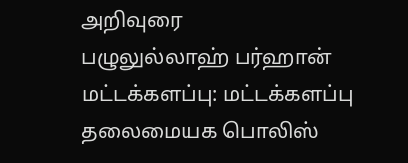அறிவுரை
பழுலுல்லாஹ் பர்ஹான் மட்டக்களப்பு: மட்டக்களப்பு தலைமையக பொலிஸ்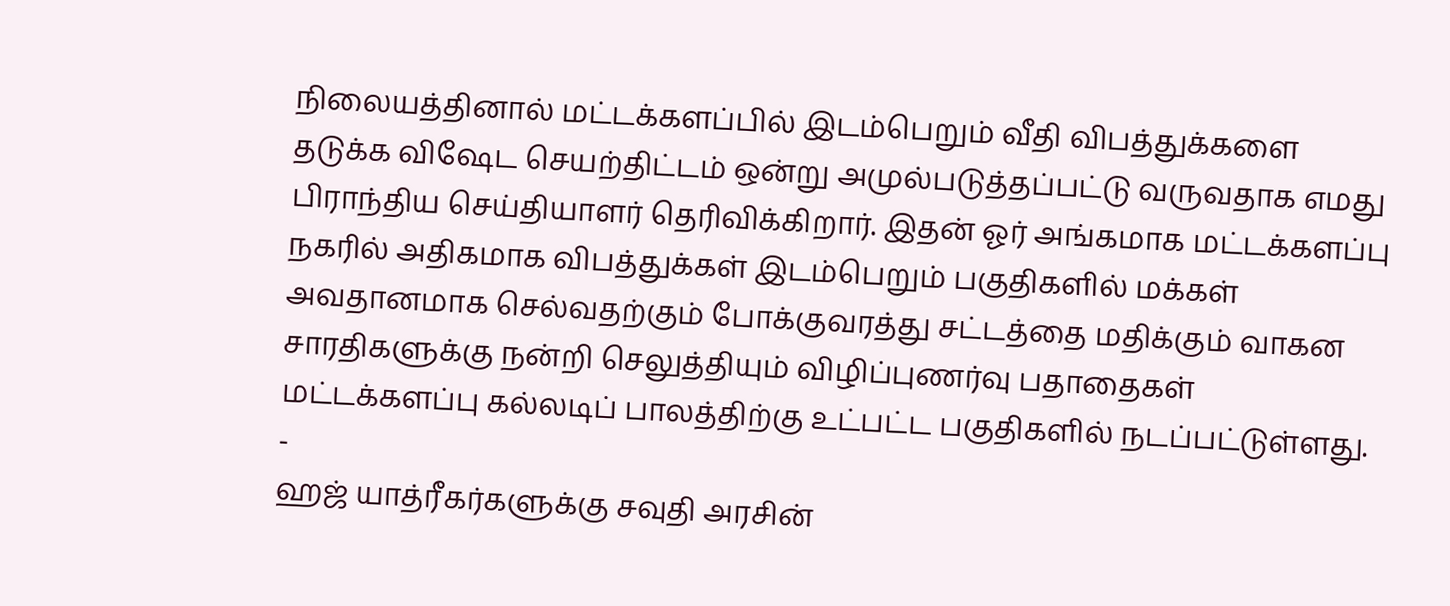நிலையத்தினால் மட்டக்களப்பில் இடம்பெறும் வீதி விபத்துக்களை தடுக்க விஷேட செயற்திட்டம் ஒன்று அமுல்படுத்தப்பட்டு வருவதாக எமது பிராந்திய செய்தியாளர் தெரிவிக்கிறார். இதன் ஓர் அங்கமாக மட்டக்களப்பு நகரில் அதிகமாக விபத்துக்கள் இடம்பெறும் பகுதிகளில் மக்கள் அவதானமாக செல்வதற்கும் போக்குவரத்து சட்டத்தை மதிக்கும் வாகன சாரதிகளுக்கு நன்றி செலுத்தியும் விழிப்புணர்வு பதாதைகள் மட்டக்களப்பு கல்லடிப் பாலத்திற்கு உட்பட்ட பகுதிகளில் நடப்பட்டுள்ளது.
-
ஹஜ் யாத்ரீகர்களுக்கு சவுதி அரசின்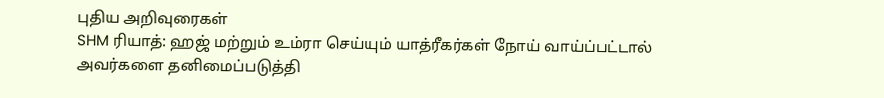புதிய அறிவுரைகள்
SHM ரியாத்: ஹஜ் மற்றும் உம்ரா செய்யும் யாத்ரீகர்கள் நோய் வாய்ப்பட்டால் அவர்களை தனிமைப்படுத்தி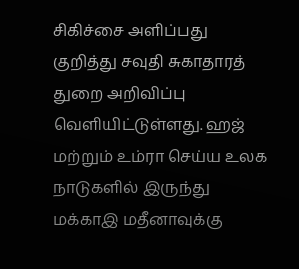சிகிச்சை அளிப்பது குறித்து சவுதி சுகாதாரத் துறை அறிவிப்பு வெளியிட்டுள்ளது. ஹஜ் மற்றும் உம்ரா செய்ய உலக நாடுகளில் இருந்து மக்காஇ மதீனாவுக்கு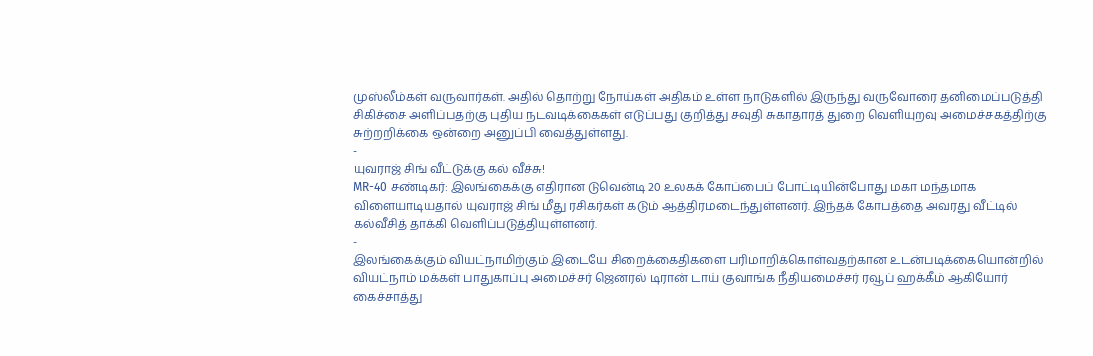முஸ்லீம்கள் வருவார்கள். அதில் தொற்று நோய்கள் அதிகம் உள்ள நாடுகளில் இருந்து வருவோரை தனிமைப்படுத்தி சிகிச்சை அளிப்பதற்கு புதிய நடவடிக்கைகள் எடுப்பது குறித்து சவுதி சுகாதாரத் துறை வெளியுறவு அமைச்சகத்திற்கு சுற்றறிக்கை ஒன்றை அனுப்பி வைத்துள்ளது.
-
யுவராஜ் சிங் வீட்டுக்கு கல் வீச்சு!
MR-40 சண்டிகர்: இலங்கைக்கு எதிரான டுவென்டி 20 உலகக் கோப்பைப் போட்டியின்போது மகா மந்தமாக விளையாடியதால் யுவராஜ் சிங் மீது ரசிகர்கள் கடும் ஆத்திரமடைந்துள்ளனர். இந்தக் கோபத்தை அவரது வீட்டில் கல்வீசித் தாக்கி வெளிப்படுத்தியுள்ளனர்.
-
இலங்கைக்கும் வியட்நாமிற்கும் இடையே சிறைக்கைதிகளை பரிமாறிக்கொள்வதற்கான உடன்படிக்கையொன்றில் வியட்நாம் மக்கள் பாதுகாப்பு அமைச்சர் ஜெனரல் டிரான் டாய் குவாங்க நீதியமைச்சர் ரவூப் ஹக்கீம் ஆகியோர் கைச்சாத்து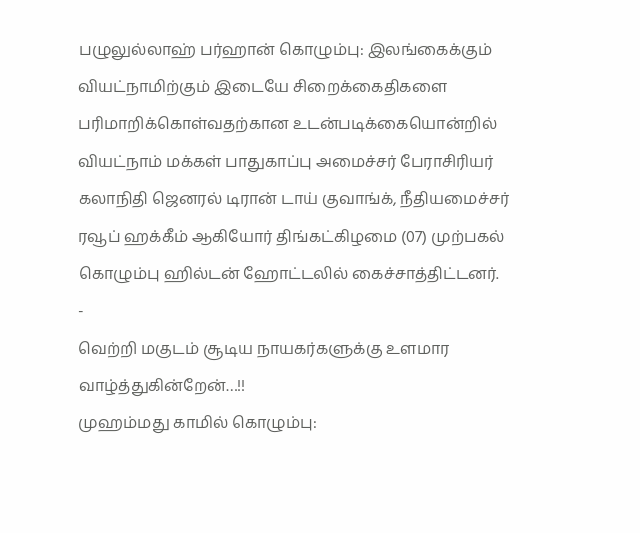பழுலுல்லாஹ் பர்ஹான் கொழும்பு: இலங்கைக்கும் வியட்நாமிற்கும் இடையே சிறைக்கைதிகளை பரிமாறிக்கொள்வதற்கான உடன்படிக்கையொன்றில் வியட்நாம் மக்கள் பாதுகாப்பு அமைச்சர் பேராசிரியர் கலாநிதி ஜெனரல் டிரான் டாய் குவாங்க், நீதியமைச்சர் ரவூப் ஹக்கீம் ஆகியோர் திங்கட்கிழமை (07) முற்பகல் கொழும்பு ஹில்டன் ஹோட்டலில் கைச்சாத்திட்டனர்.
-
வெற்றி மகுடம் சூடிய நாயகர்களுக்கு உளமார வாழ்த்துகின்றேன்…!!
முஹம்மது காமில் கொழும்பு: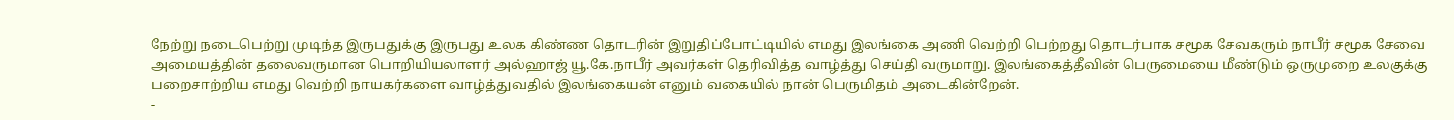நேற்று நடைபெற்று முடிந்த இருபதுக்கு இருபது உலக கிண்ண தொடரின் இறுதிப்போட்டியில் எமது இலங்கை அணி வெற்றி பெற்றது தொடர்பாக சமூக சேவகரும் நாபீர் சமூக சேவை அமையத்தின் தலைவருமான பொறியியலாளர் அல்ஹாஜ் யூ.கே.நாபீர் அவர்கள் தெரிவித்த வாழ்த்து செய்தி வருமாறு. இலங்கைத்தீவின் பெருமையை மீண்டும் ஒருமுறை உலகுக்கு பறைசாற்றிய எமது வெற்றி நாயகர்களை வாழ்த்துவதில் இலங்கையன் எனும் வகையில் நான் பெருமிதம் அடைகின்றேன்.
-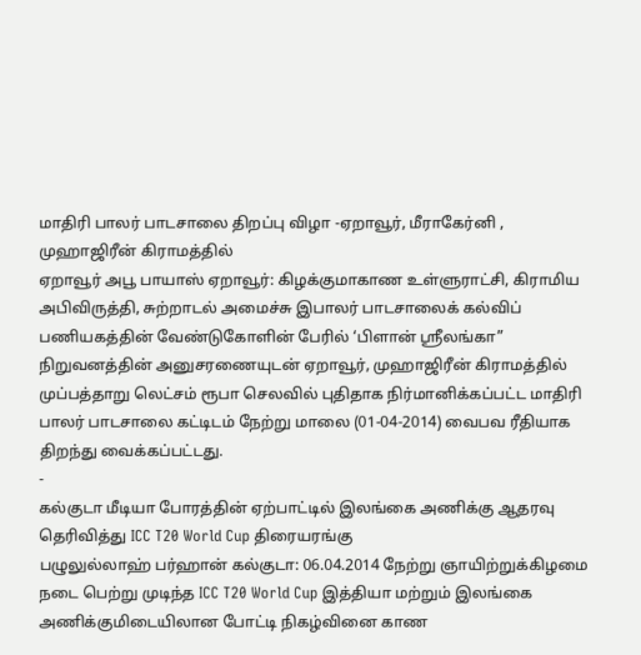மாதிரி பாலர் பாடசாலை திறப்பு விழா -ஏறாவூர், மீராகேர்னி , முஹாஜிரீன் கிராமத்தில்
ஏறாவூர் அபூ பாயாஸ் ஏறாவூர்: கிழக்குமாகாண உள்ளுராட்சி, கிராமிய அபிவிருத்தி, சுற்றாடல் அமைச்சு இபாலர் பாடசாலைக் கல்விப் பணியகத்தின் வேண்டுகோளின் பேரில் ‘பிளான் ஸ்ரீலங்கா” நிறுவனத்தின் அனுசரணையுடன் ஏறாவூர், முஹாஜிரீன் கிராமத்தில் முப்பத்தாறு லெட்சம் ரூபா செலவில் புதிதாக நிர்மானிக்கப்பட்ட மாதிரி பாலர் பாடசாலை கட்டிடம் நேற்று மாலை (01-04-2014) வைபவ ரீதியாக திறந்து வைக்கப்பட்டது.
-
கல்குடா மீடியா போரத்தின் ஏற்பாட்டில் இலங்கை அணிக்கு ஆதரவு தெரிவித்து ICC T20 World Cup திரையரங்கு
பழுலுல்லாஹ் பர்ஹான் கல்குடா: 06.04.2014 நேற்று ஞாயிற்றுக்கிழமை நடை பெற்று முடிந்த ICC T20 World Cup இத்தியா மற்றும் இலங்கை அணிக்குமிடையிலான போட்டி நிகழ்வினை காண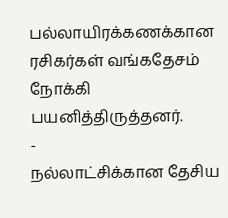பல்லாயிரக்கணக்கான ரசிகர்கள் வங்கதேசம் நோக்கி பயனித்திருத்தனர்.
-
நல்லாட்சிக்கான தேசிய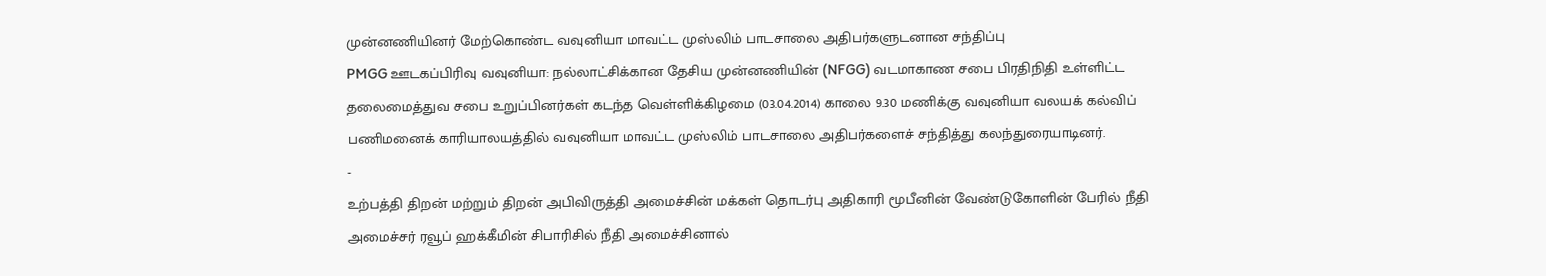முன்னணியினர் மேற்கொண்ட வவுனியா மாவட்ட முஸ்லிம் பாடசாலை அதிபர்களுடனான சந்திப்பு
PMGG ஊடகப்பிரிவு வவுனியா: நல்லாட்சிக்கான தேசிய முன்னணியின் (NFGG) வடமாகாண சபை பிரதிநிதி உள்ளிட்ட தலைமைத்துவ சபை உறுப்பினர்கள் கடந்த வெள்ளிக்கிழமை (03.04.2014) காலை 9.30 மணிக்கு வவுனியா வலயக் கல்விப் பணிமனைக் காரியாலயத்தில் வவுனியா மாவட்ட முஸ்லிம் பாடசாலை அதிபர்களைச் சந்தித்து கலந்துரையாடினர்.
-
உற்பத்தி திறன் மற்றும் திறன் அபிவிருத்தி அமைச்சின் மக்கள் தொடர்பு அதிகாரி மூபீனின் வேண்டுகோளின் பேரில் நீதி அமைச்சர் ரவூப் ஹக்கீமின் சிபாரிசில் நீதி அமைச்சினால்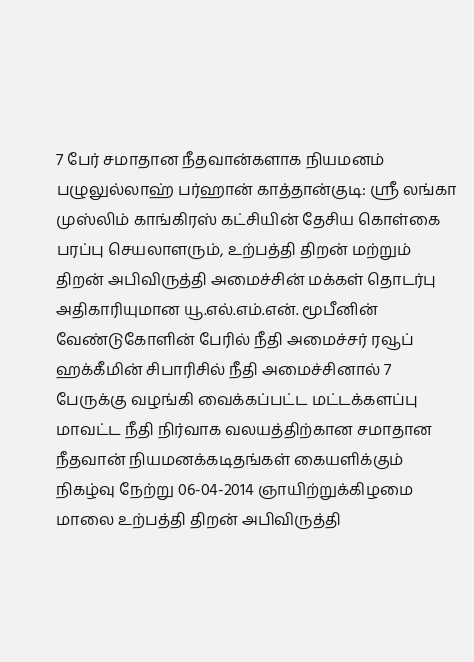7 பேர் சமாதான நீதவான்களாக நியமனம்
பழுலுல்லாஹ் பர்ஹான் காத்தான்குடி: ஸ்ரீ லங்கா முஸ்லிம் காங்கிரஸ் கட்சியின் தேசிய கொள்கை பரப்பு செயலாளரும், உற்பத்தி திறன் மற்றும் திறன் அபிவிருத்தி அமைச்சின் மக்கள் தொடர்பு அதிகாரியுமான யூ.எல்.எம்.என். மூபீனின் வேண்டுகோளின் பேரில் நீதி அமைச்சர் ரவூப் ஹக்கீமின் சிபாரிசில் நீதி அமைச்சினால் 7 பேருக்கு வழங்கி வைக்கப்பட்ட மட்டக்களப்பு மாவட்ட நீதி நிர்வாக வலயத்திற்கான சமாதான நீதவான் நியமனக்கடிதங்கள் கையளிக்கும் நிகழ்வு நேற்று 06-04-2014 ஞாயிற்றுக்கிழமை மாலை உற்பத்தி திறன் அபிவிருத்தி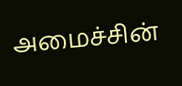அமைச்சின்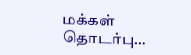மக்கள் தொடர்பு…